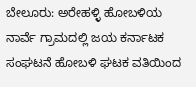ಬೇಲೂರು: ಅರೇಹಳ್ಳಿ ಹೋಬಳಿಯ ನಾರ್ವೆ ಗ್ರಾಮದಲ್ಲಿ ಜಯ ಕರ್ನಾಟಕ ಸಂಘಟನೆ ಹೋಬಳಿ ಘಟಕ ವತಿಯಿಂದ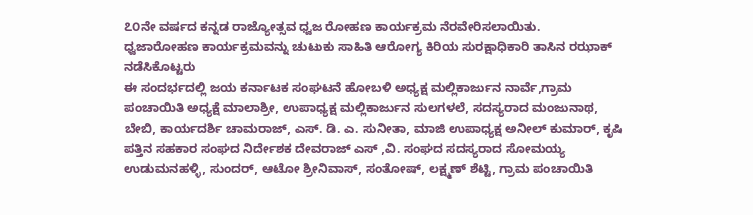೭೦ನೇ ವರ್ಷದ ಕನ್ನಡ ರಾಜ್ಯೋತ್ಸವ ಧ್ವಜ ರೋಹಣ ಕಾರ್ಯಕ್ರಮ ನೆರವೇರಿಸಲಾಯಿತು.
ಧ್ವಜಾರೋಹಣ ಕಾರ್ಯಕ್ರಮವನ್ನು ಚುಟುಕು ಸಾಹಿತಿ ಆರೋಗ್ಯ ಕಿರಿಯ ಸುರಕ್ಷಾಧಿಕಾರಿ ತಾಸಿನ ರಝಾಕ್ ನಡೆಸಿಕೊಟ್ಟರು
ಈ ಸಂದರ್ಭದಲ್ಲಿ ಜಯ ಕರ್ನಾಟಕ ಸಂಘಟನೆ ಹೋಬಳಿ ಅಧ್ಯಕ್ಷ ಮಲ್ಲಿಕಾರ್ಜುನ ನಾರ್ವೆ,ಗ್ರಾಮ ಪಂಚಾಯಿತಿ ಅಧ್ಯಕ್ಷೆ ಮಾಲಾಶ್ರೀ, ಉಪಾಧ್ಯಕ್ಷ ಮಲ್ಲಿಕಾರ್ಜುನ ಸುಲಗಳಲೆ, ಸದಸ್ಯರಾದ ಮಂಜುನಾಥ, ಬೇಬಿ, ಕಾರ್ಯದರ್ಶಿ ಚಾಮರಾಜ್, ಎಸ್. ಡಿ. ಎ. ಸುನೀತಾ, ಮಾಜಿ ಉಪಾಧ್ಯಕ್ಷ ಅನೀಲ್ ಕುಮಾರ್, ಕೃಷಿ ಪತ್ತಿನ ಸಹಕಾರ ಸಂಘದ ನಿರ್ದೇಶಕ ದೇವರಾಜ್ ಎಸ್ ,ವಿ. ಸಂಘದ ಸದಸ್ಯರಾದ ಸೋಮಯ್ಯ ಉಡುಮನಹಳ್ಳಿ, ಸುಂದರ್, ಆಟೋ ಶ್ರೀನಿವಾಸ್, ಸಂತೋಷ್, ಲಕ್ಷ್ಮಣ್ ಶೆಟ್ಟಿ, ಗ್ರಾಮ ಪಂಚಾಯಿತಿ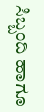ಸಿಬ್ಬಂದಿ ಹಾಗೂ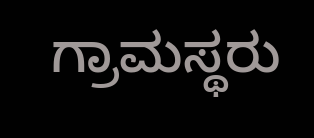ಗ್ರಾಮಸ್ಥರು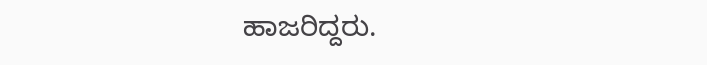ಹಾಜರಿದ್ದರು.